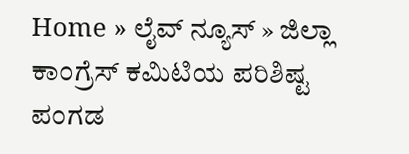Home » ಲೈವ್ ನ್ಯೂಸ್ » ಜಿಲ್ಲಾ ಕಾಂಗ್ರೆಸ್ ಕಮಿಟಿಯ ಪರಿಶಿಷ್ಟ ಪಂಗಡ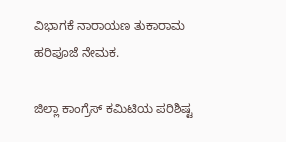ವಿಭಾಗಕೆ ನಾರಾಯಣ ತುಕಾರಾಮ ಹರಿಪೂಜೆ ನೇಮಕ.

ಜಿಲ್ಲಾ ಕಾಂಗ್ರೆಸ್ ಕಮಿಟಿಯ ಪರಿಶಿಷ್ಟ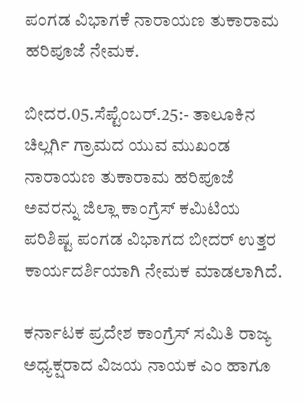ಪಂಗಡ ವಿಭಾಗಕೆ ನಾರಾಯಣ ತುಕಾರಾಮ ಹರಿಪೂಜೆ ನೇಮಕ.

ಬೀದರ.05.ಸೆಪ್ಟೆಂಬರ್.25:- ತಾಲೂಕಿನ ಚಿಲ್ಲರ್ಗಿ ಗ್ರಾಮದ ಯುವ ಮುಖಂಡ ನಾರಾಯಣ ತುಕಾರಾಮ ಹರಿಪೂಜೆ ಅವರನ್ನು ಜಿಲ್ಲಾ ಕಾಂಗ್ರೆಸ್ ಕಮಿಟಿಯ ಪರಿಶಿಷ್ಟ ಪಂಗಡ ವಿಭಾಗದ ಬೀದರ್ ಉತ್ತರ ಕಾರ್ಯದರ್ಶಿಯಾಗಿ ನೇಮಕ ಮಾಡಲಾಗಿದೆ.

ಕರ್ನಾಟಕ ಪ್ರದೇಶ ಕಾಂಗ್ರೆಸ್ ಸಮಿತಿ ರಾಜ್ಯ ಅಧ್ಯಕ್ಷರಾದ ವಿಜಯ ನಾಯಕ ಎಂ ಹಾಗೂ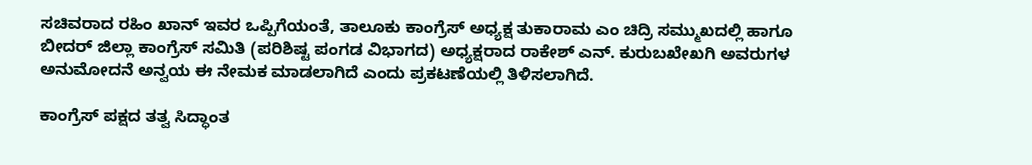ಸಚಿವರಾದ ರಹಿಂ ಖಾನ್ ಇವರ ಒಪ್ಪಿಗೆಯಂತೆ, ತಾಲೂಕು ಕಾಂಗ್ರೆಸ್ ಅಧ್ಯಕ್ಷ ತುಕಾರಾಮ ಎಂ ಚಿದ್ರಿ ಸಮ್ಮುಖದಲ್ಲಿ ಹಾಗೂ ಬೀದರ್ ಜಿಲ್ಲಾ ಕಾಂಗ್ರೆಸ್ ಸಮಿತಿ (ಪರಿಶಿಷ್ಟ ಪಂಗಡ ವಿಭಾಗದ) ಅಧ್ಯಕ್ಷರಾದ ರಾಕೇಶ್ ಎನ್. ಕುರುಬಖೇಖಗಿ ಅವರುಗಳ ಅನುಮೋದನೆ ಅನ್ವಯ ಈ ನೇಮಕ ಮಾಡಲಾಗಿದೆ ಎಂದು ಪ್ರಕಟಣೆಯಲ್ಲಿ ತಿಳಿಸಲಾಗಿದೆ.

ಕಾಂಗ್ರೆಸ್ ಪಕ್ಷದ ತತ್ವ ಸಿದ್ಧಾಂತ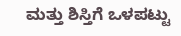ಮತ್ತು ಶಿಸ್ತಿಗೆ ಒಳಪಟ್ಟು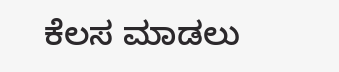ಕೆಲಸ ಮಾಡಲು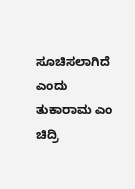ಸೂಚಿಸಲಾಗಿದೆ ಎಂದು ತುಕಾರಾಮ ಎಂ ಚಿದ್ರಿ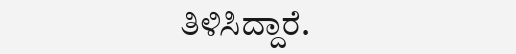ತಿಳಿಸಿದ್ದಾರೆ.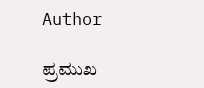Author

ಪ್ರಮುಖ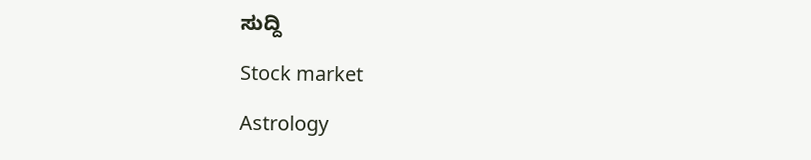ಸುದ್ದಿ

Stock market

Astrology